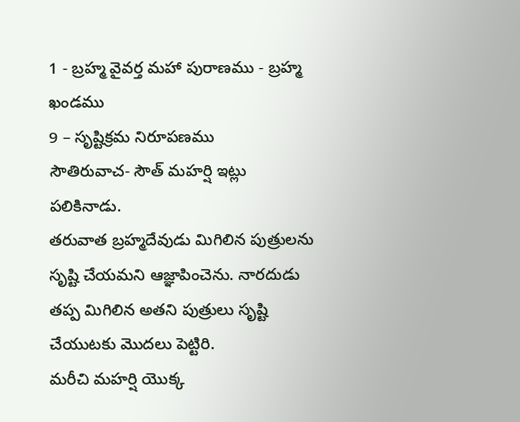1 - బ్రహ్మ వైవర్త మహా పురాణము - బ్రహ్మ ఖండము
9 – సృష్టిక్రమ నిరూపణము
సౌతిరువాచ- సౌత్ మహర్షి ఇట్లు పలికినాడు.
తరువాత బ్రహ్మదేవుడు మిగిలిన పుత్రులను సృష్టి చేయమని ఆజ్ఞాపించెను. నారదుడు తప్ప మిగిలిన అతని పుత్రులు సృష్టి చేయుటకు మొదలు పెట్టిరి.
మరీచి మహర్షి యొక్క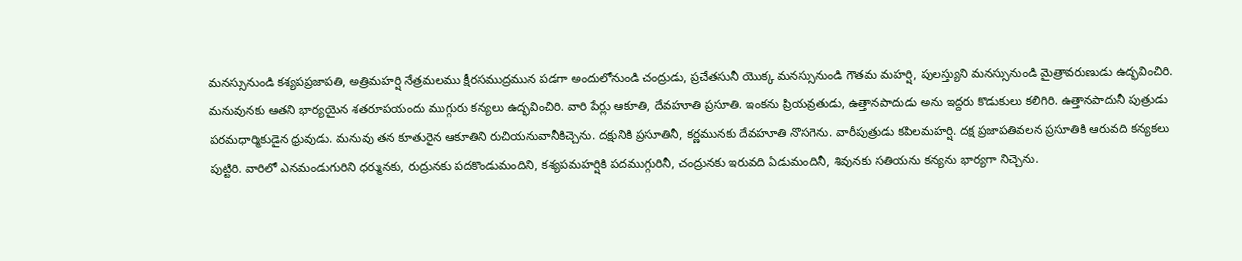మనస్సునుండి కశ్యపప్రజాపతి, అత్రిమహర్షి నేత్రమలము క్షీరసముద్రమున పడగా అందులోనుండి చంద్రుడు, ప్రచేతసునీ యొక్క మనస్సునుండి గౌతమ మహర్షి, పులస్త్యుని మనస్సునుండి మైత్రావరుణుడు ఉద్భవించిరి. మనువునకు ఆతని భార్యయైన శతరూపయందు ముగ్గురు కన్యలు ఉద్భవించిరి. వారి పేర్లు ఆకూతి, దేవహూతి ప్రసూతి. ఇంకను ప్రియవ్రతుడు, ఉత్తానపాదుడు అను ఇద్దరు కొడుకులు కలిగిరి. ఉత్తానపాదునీ పుత్రుడు పరమధార్మికుడైన ధ్రువుడు. మనువు తన కూతురైన ఆకూతిని రుచియనువానీకిచ్చెను. దక్షునికి ప్రసూతినీ, కర్ణమునకు దేవహూతి నొసగెను. వారీపుత్రుడు కపిలమహర్షి. దక్ష ప్రజాపతివలన ప్రసూతికి ఆరువది కన్యకలు పుట్టిరి. వారిలో ఎనమండుగురిని ధర్మునకు, రుద్రునకు పదకొండుమందిని, కశ్యపమహర్షికి పదముగ్గురినీ, చంద్రునకు ఇరువది ఏడుమందినీ, శివునకు సతియను కన్యను భార్యగా నిచ్చెను.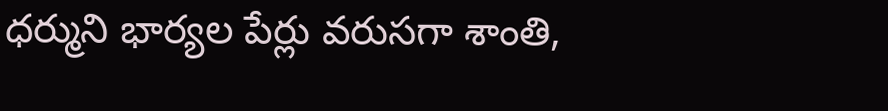ధర్ముని భార్యల పేర్లు వరుసగా శాంతి,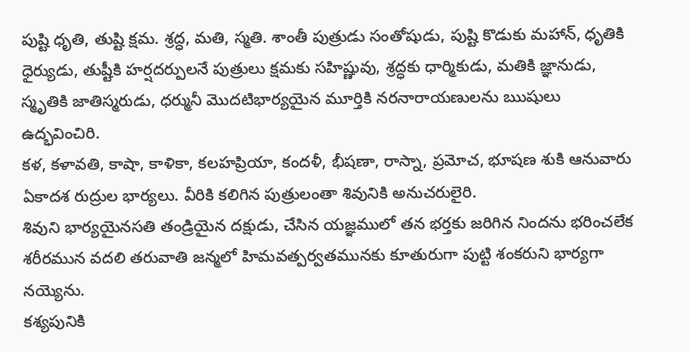పుష్టి ధృతి, తుష్టి క్షమ. శ్రద్ధ, మతి, స్మతి. శాంతీ పుత్రుడు సంతోషుడు, పుష్టి కొడుకు మహాన్, ధృతికి ధైర్యుడు, తుష్టీకి హర్షదర్పులనే పుత్రులు క్షమకు సహిష్ణువు, శ్రద్ధకు ధార్మికుడు, మతికి జ్ఞానుడు, స్మృతికి జాతిస్మరుడు, ధర్మునీ మొదటిభార్యయైన మూర్తికి నరనారాయణులను ఋషులు ఉద్భవించిరి.
కళ, కళావతి, కాషా, కాళికా, కలహప్రియా, కందళీ, భీషణా, రాస్నా, ప్రమోచ, భూషణ శుకి ఆనువారు ఏకాదశ రుద్రుల భార్యలు. వీరికి కలిగిన పుత్రులంతా శివునికి అనుచరులైరి.
శివుని భార్యయైనసతి తండ్రియైన దక్షుడు, చేసిన యజ్ఞములో తన భర్తకు జరిగిన నిందను భరించలేక శరీరమున వదలి తరువాతి జన్మలో హిమవత్పర్వతమునకు కూతురుగా పుట్టి శంకరుని భార్యగా నయ్యెను.
కశ్యపునికి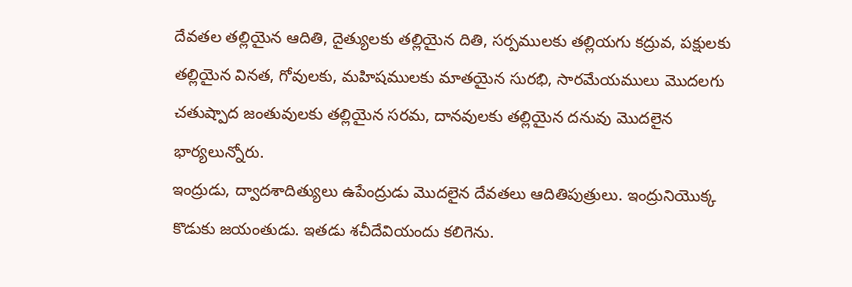దేవతల తల్లియైన ఆదితి, దైత్యులకు తల్లియైన దితి, సర్పములకు తల్లియగు కద్రువ, పక్షులకు తల్లియైన వినత, గోవులకు, మహిషములకు మాతయైన సురభి, సారమేయములు మొదలగు చతుష్పాద జంతువులకు తల్లియైన సరమ, దానవులకు తల్లియైన దనువు మొదలైన భార్యలున్నోరు.
ఇంద్రుడు, ద్వాదశాదిత్యులు ఉపేంద్రుడు మొదలైన దేవతలు ఆదితిపుత్రులు. ఇంద్రునియొక్క కొడుకు జయంతుడు. ఇతడు శచీదేవియందు కలిగెను.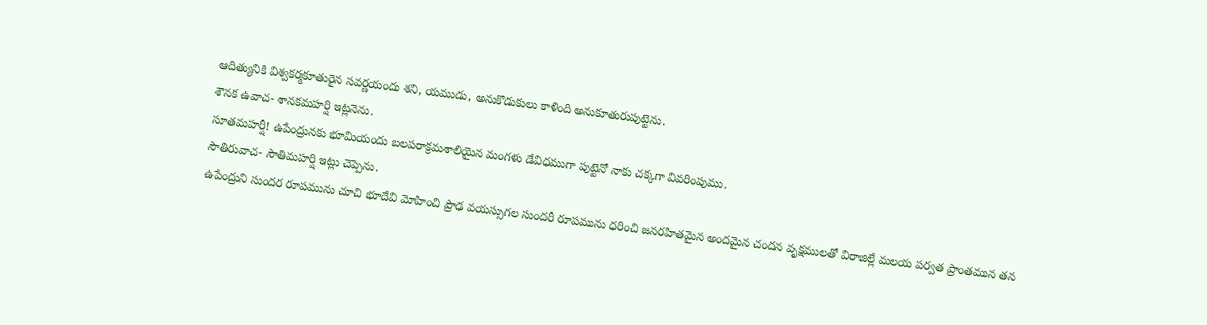ఆదిత్యునికి విశ్వకర్మకూతురైన సవర్ణయందు శని, యముడు, అనుకొడుకులు కాళింది అనుకూతురుపుట్టెను.
శౌనక ఉవాచ- శానకమహర్షి ఇట్లనెను.
సూతమహర్షీ! ఉపేంద్రునకు భూమియందు బలపరాక్రమశాలియైన మంగళు డేవిధముగా పుట్టెనో నాకు చక్కగా వివరింపుము.
సౌతిరువాచ- సౌతిమహర్షి ఇట్లు చెప్పెను.
ఉపేంద్రుని సుందర రూపమును చూచి భూదేవి మోహించి ప్రౌఢ వయస్సుగల సుందరీ రూపమును ధరించి జనరహితమైన అందమైన చందన వృక్షములతో విరాజిల్లే మలయ పర్వత ప్రాంతమున తన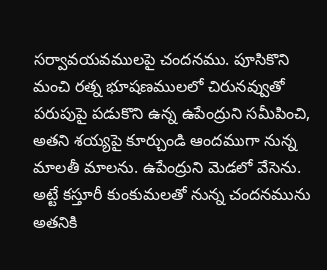సర్వావయవములపై చందనము. పూసికొని మంచి రత్న భూషణములలో చిరునవ్వుతో పరుపుపై పడుకొని ఉన్న ఉపేంద్రుని సమీపించి, అతని శయ్యపై కూర్చుండి ఆందముగా నున్న మాలతీ మాలను. ఉపేంద్రుని మెడలో వేసెను. అట్టే కస్తూరీ కుంకుమలతో నున్న చందనమును అతనికి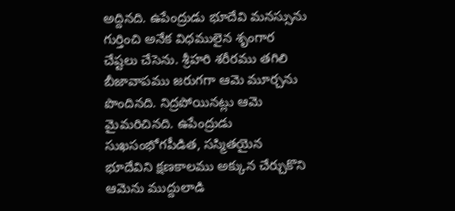అద్దినది. ఉపేంద్రుడు భూదేవి మనస్సును గుర్తించి అనేక విధములైన శృంగార చేష్టలు చేసెను. శ్రీహరి శరీరము తగిలి బీజావాపము జరుగగా ఆమె మూర్చను పొందినది. నిద్రపోయినట్లు ఆమె మైమరిచినది. ఉపేంద్రుడు సుఖసంభోగపీడిత, సస్మితయైన భూదేవిని క్షణకాలము అక్కున చేర్చుకొని ఆమెను ముద్దులాడి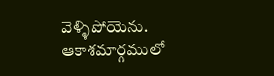వెళ్ళిపోయెను.
ఆకాశమార్గములో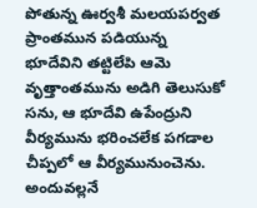పోతున్న ఊర్వశీ మలయపర్వత ప్రాంతమున పడియున్న భూదేవిని తట్టిలేపి ఆమె వృత్తాంతమును అడిగి తెలుసుకో సను, ఆ భూదేవి ఉపేంద్రుని వీర్యమును భరించలేక పగడాల చీప్పలో ఆ వీర్యమునుంచెను. అందువల్లనే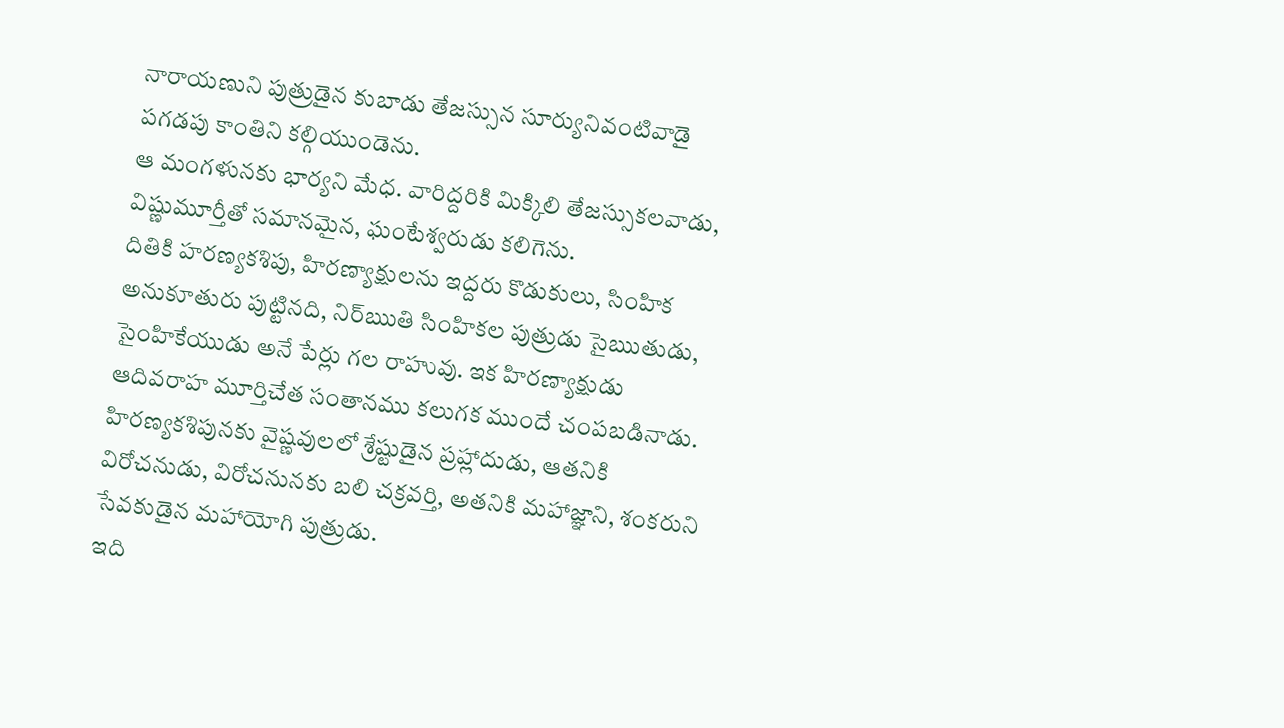నారాయణుని పుత్రుడైన కుబాడు తేజస్సున సూర్యునివంటివాడై పగడపు కాంతిని కల్గియుండెను.
ఆ మంగళునకు భార్యని మేధ. వారిద్దరికి మిక్కిలి తేజస్సుకలవాడు, విష్ణుమూర్తీతో సమానమైన, ఘంటేశ్వరుడు కలిగెను.
దితికి హరణ్యకశిపు, హిరణ్యాక్షులను ఇద్దరు కొడుకులు, సింహిక అనుకూతురు పుట్టినది, నిర్ఋతి సింహికల పుత్రుడు సైఋతుడు, సైంహికేయుడు అనే పేర్లు గల రాహువు. ఇక హిరణ్యాక్షుడు ఆదివరాహ మూర్తిచేత సంతానము కలుగక ముందే చంపబడినాడు. హిరణ్యకశిపునకు వైష్ణవులలో శ్రేష్టుడైన ప్రహ్లాదుడు, ఆతనికి విరోచనుడు, విరోచనునకు బలి చక్రవర్తి, అతనికి మహాజ్ఞాని, శంకరుని సేవకుడైన మహాయోగి పుత్రుడు.
ఇది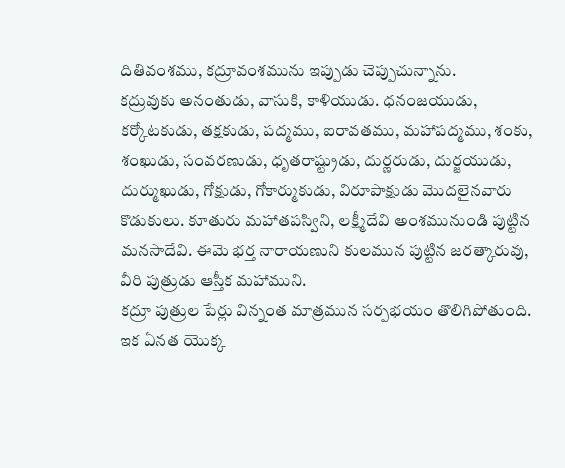దితివంశము, కద్రూవంశమును ఇప్పుడు చెప్పుచున్నాను.
కద్రువుకు అనంతుడు, వాసుకి, కాళియుడు. ధనంజయుడు, కర్కోటకుడు, తక్షకుడు, పద్మము, ఐరావతము, మహాపద్మము, శంకు, శంఖుడు, సంవరణుడు, ధృతరాష్ట్రుడు, దుర్ణరుడు, దుర్జయుడు, దుర్ముఖుడు, గోక్షుడు, గోకార్ముకుడు, విరూపాక్షుడు మొదలైనవారు కొడుకులు. కూతురు మహాతపస్విని, లక్ష్మీదేవి అంశమునుండి పుట్టిన మనసాదేవి. ఈమె భర్త నారాయణుని కులమున పుట్టిన జరత్కారువు, వీరి పుత్రుడు ఆస్తీక మహాముని.
కద్రూ పుత్రుల పేర్లు విన్నంత మాత్రమున సర్పభయం తొలిగిపోతుంది. ఇక ఏనత యొక్క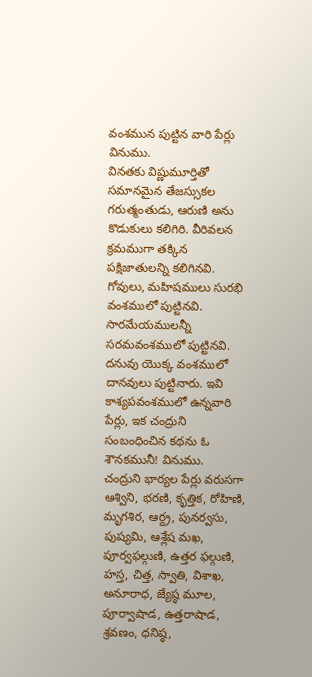వంశమున పుట్టిన వారి పేర్లు వినుము.
వినతకు విష్ణుమూర్తితో సమానమైన తేజస్సుకల గరుత్మంతుడు, ఆరుణి అను కొడుకులు కలిగిరి. వీరివలన క్రమముగా తక్కిన పక్షిజాతులన్ని కలిగినవి.
గోవులు, మహిషములు సురభి వంశములో పుట్టినవి. సారమేయములన్నీ సరమవంశములో పుట్టినవి. దనువు యొక్క వంశములో దానవులు పుట్టినారు. ఇవి కాశ్యపవంశములో ఉన్నవారి పేర్లు, ఇక చంద్రుని సంబంధించిన కథను ఓ శౌనకమునీ! వినుము.
చంద్రుని భార్యల పేర్లు వరుసగా ఆశ్విని, భరణి, కృత్తిక, రోహిణి, మృగశిర, ఆర్ద్ర, పునర్వసు, పుష్యమి, ఆశ్లేష మఖ, పూర్వఫల్గుణి, ఉత్తర ఫల్గుణి, హస్త, చిత్త, స్వాతి, విశాఖ, అనూరాధ, జ్యేష్ఠ మూల, పూర్వాషాడ, ఉత్తరాషాడ, శ్రవణం, ధనిష్ఠ,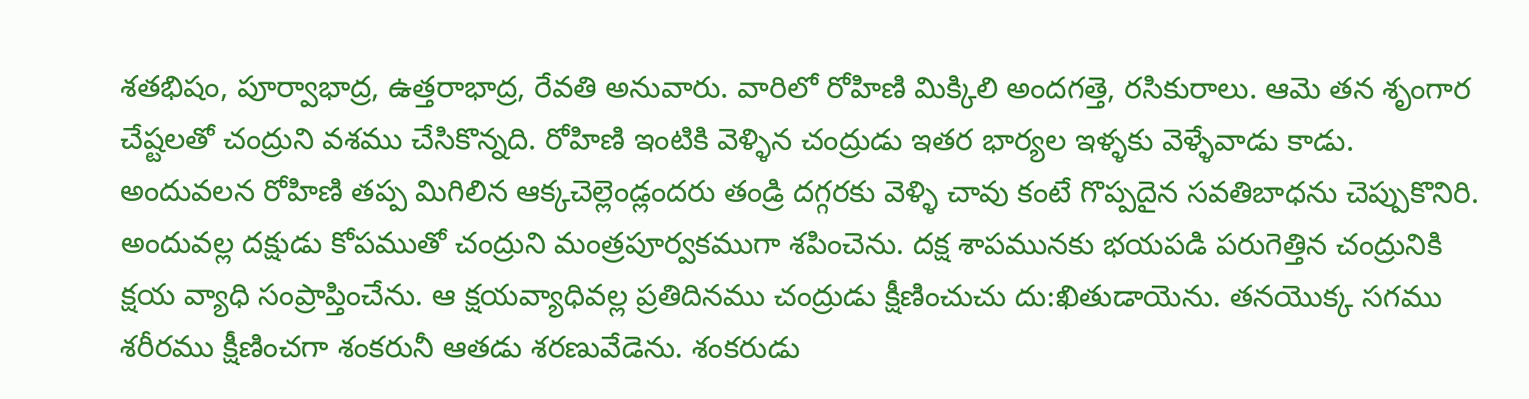శతభిషం, పూర్వాభాద్ర, ఉత్తరాభాద్ర, రేవతి అనువారు. వారిలో రోహిణి మిక్కిలి అందగత్తె, రసికురాలు. ఆమె తన శృంగార చేష్టలతో చంద్రుని వశము చేసికొన్నది. రోహిణి ఇంటికి వెళ్ళిన చంద్రుడు ఇతర భార్యల ఇళ్ళకు వెళ్ళేవాడు కాడు. అందువలన రోహిణి తప్ప మిగిలిన ఆక్కచెల్లెండ్లందరు తండ్రి దగ్గరకు వెళ్ళి చావు కంటే గొప్పదైన సవతిబాధను చెప్పుకొనిరి. అందువల్ల దక్షుడు కోపముతో చంద్రుని మంత్రపూర్వకముగా శపించెను. దక్ష శాపమునకు భయపడి పరుగెత్తిన చంద్రునికి క్షయ వ్యాధి సంప్రాప్తించేను. ఆ క్షయవ్యాధివల్ల ప్రతిదినము చంద్రుడు క్షీణించుచు దు:ఖితుడాయెను. తనయొక్క సగము శరీరము క్షీణించగా శంకరునీ ఆతడు శరణువేడెను. శంకరుడు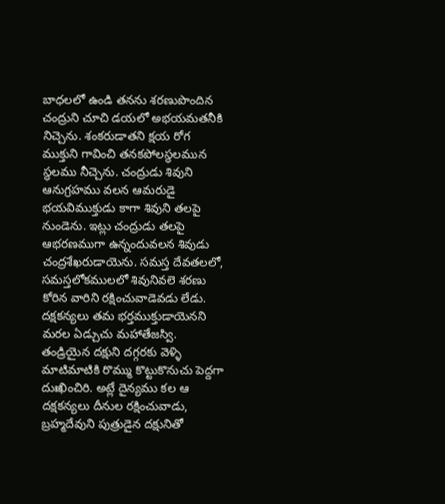బాధలలో ఉండి తనను శరణుపొందిన చంద్రుని చూచి డయలో అభయమతనీకి నిచ్చెను. శంకరుడాతని క్షయ రోగ ముక్తుని గావించి తనకపోలస్థలమున స్థలము నీచ్చెను. చంద్రుడు శివుని ఆనుగ్రహము వలన ఆమరుడై భయవిముక్తుడు కాగా శివుని తలపై నుండెను. ఇట్లు చంద్రుడు తలపై ఆభరణముగా ఉన్నందువలన శివుడు చంద్రశేఖరుడాయెను. సమస్త దేవతలలో, సమస్తలోకములలో శివునివలె శరణు కోరిన వారిని రక్షించువాడెవడు లేడు.
దక్షకన్యలు తమ భర్తముక్తుడాయెనని మరల ఏడ్చుచు మహాతేజస్వి. తండ్రియైన దక్షుని దగ్గరకు వెళ్ళి మాటిమాటికి రొమ్ము కొట్టుకొనుచు పెద్దగా దుఃఖించిరి. అట్లే దైన్యము కల ఆ దక్షకన్యలు దీనుల రక్షించువాడు, బ్రహ్మదేవుని పుత్రుడైన దక్షునితో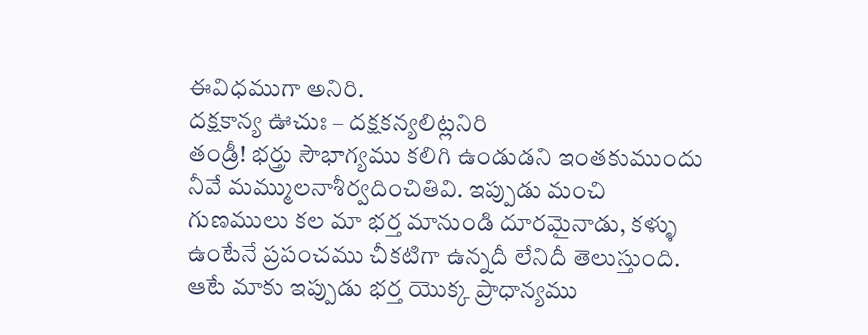ఈవిధముగా అనిరి.
దక్షకాన్య ఊచుః – దక్షకన్యలిట్లనిరి
తండ్రీ! భర్త్రు సౌభాగ్యము కలిగి ఉండుడని ఇంతకుముందు నీవే మమ్ములనాశీర్వదించితివి. ఇప్పుడు మంచి గుణములు కల మా భర్త మానుండి దూరమైనాడు, కళ్ళు ఉంటేనే ప్రపంచము చీకటిగా ఉన్నదీ లేనిదీ తెలుస్తుంది. ఆటే మాకు ఇప్పుడు భర్త యొక్క ప్రాధాన్యము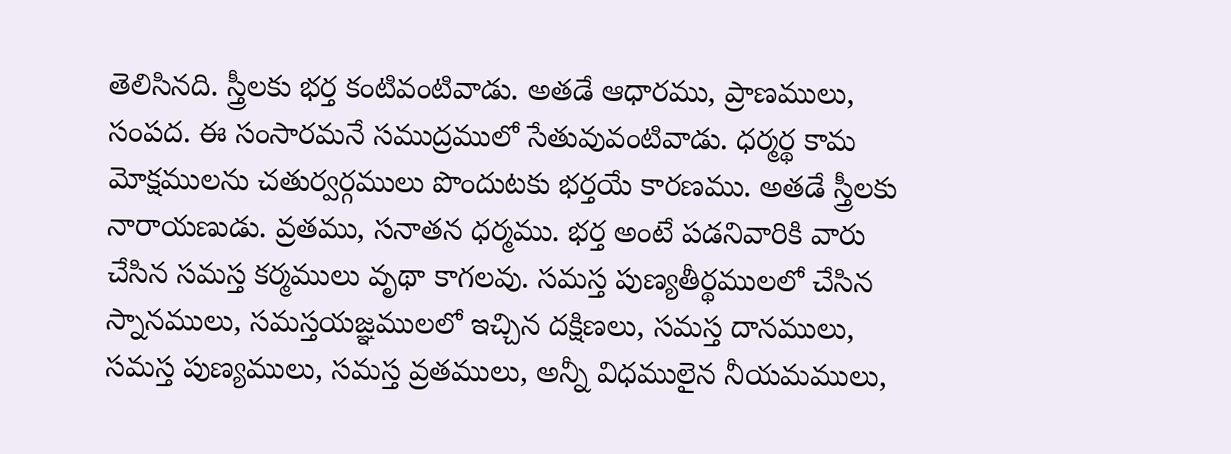తెలిసినది. స్త్రీలకు భర్త కంటివంటివాడు. అతడే ఆధారము, ప్రాణములు, సంపద. ఈ సంసారమనే సముద్రములో సేతువువంటివాడు. ధర్మర్థ కామ మోక్షములను చతుర్వర్గములు పొందుటకు భర్తయే కారణము. అతడే స్త్రీలకు నారాయణుడు. వ్రతము, సనాతన ధర్మము. భర్త అంటే పడనివారికి వారు చేసిన సమస్త కర్మములు వృథా కాగలవు. సమస్త పుణ్యతీర్థములలో చేసిన స్నానములు, సమస్తయజ్ఞములలో ఇచ్చిన దక్షిణలు, సమస్త దానములు, సమస్త పుణ్యములు, సమస్త వ్రతములు, అన్నీ విధములైన నీయమములు,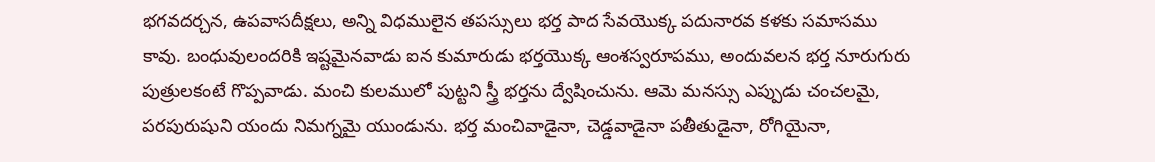భగవదర్చన, ఉపవాసదీక్షలు, అన్ని విధములైన తపస్సులు భర్త పాద సేవయొక్క పదునారవ కళకు సమాసము కావు. బంధువులందరికి ఇష్టమైనవాడు ఐన కుమారుడు భర్తయొక్క ఆంశస్వరూపము, అందువలన భర్త నూరుగురు పుత్రులకంటే గొప్పవాడు. మంచి కులములో పుట్టని స్త్రీ భర్తను ద్వేషించును. ఆమె మనస్సు ఎప్పుడు చంచలమై, పరపురుషుని యందు నిమగ్నమై యుండును. భర్త మంచివాడైనా, చెడ్డవాడైనా పతీతుడైనా, రోగియైనా,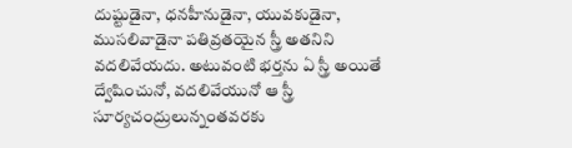దుష్టుడైనా, ధనహీనుడైనా, యువకుడైనా, ముసలివాడైనా పతివ్రతయైన స్త్రీ అతనిని వదలివేయదు. అటువంటి భర్తను ఏ స్త్రీ అయితే ద్వేషించునో, వదలివేయునో ఆ స్త్రీ సూర్యచంద్రులున్నంతవరకు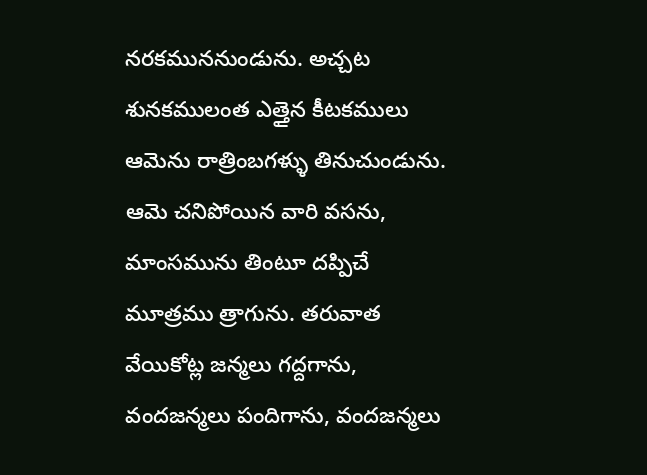నరకముననుండును. అచ్చట శునకములంత ఎత్తైన కీటకములు ఆమెను రాత్రింబగళ్ళు తినుచుండును. ఆమె చనిపోయిన వారి వసను, మాంసమును తింటూ దప్పిచే మూత్రము త్రాగును. తరువాత వేయికోట్ల జన్మలు గద్దగాను, వందజన్మలు పందిగాను, వందజన్మలు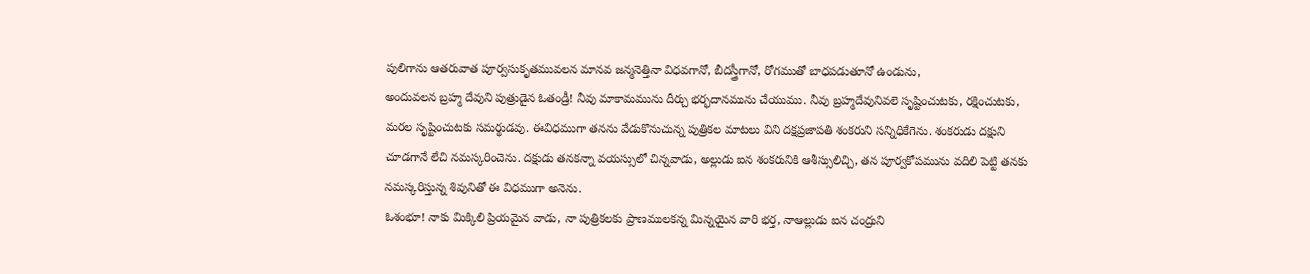పులిగాను ఆతరువాత పూర్వసుకృతమువలన మానవ జన్మనెత్తినా విధవగానో, బీదస్త్రీగానో, రోగముతో బాధపడుతూనో ఉండును,
అందువలన బ్రహ్మ దేవుని పుత్రుడైన ఓతండ్రీ! నీవు మాకామమును దీర్చు భర్భదానమును చేయుము. నీవు బ్రహ్మదేవునివలె సృష్టించుటకు, రక్షించుటకు, మరల సృష్టించుటకు సమర్థుడవు. ఈవిధముగా తనను వేడుకొనుచున్న పుత్రికల మాటలు విని దక్షప్రజాపతి శంకరుని సన్నిధికేగెను. శంకరుడు దక్షుని చూడగానే లేచి నమస్కరించెను. దక్షుడు తనకన్నా వయస్సులో చిన్నవాడు, అల్లుడు ఐన శంకరునికి ఆశీస్సులిచ్చి, తన పూర్వకోపమును వదిలి పెట్టి తనకు నమస్కరిస్తున్న శివునితో ఈ విధముగా అనెను.
ఓశంభూ! నాకు మిక్కిలి ప్రియమైన వాడు, నా పుత్రికలకు ప్రాణములకన్న మిన్నయైన వారి భర్త, నాఆల్లుడు ఐన చంద్రుని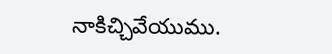నాకిచ్చివేయుము.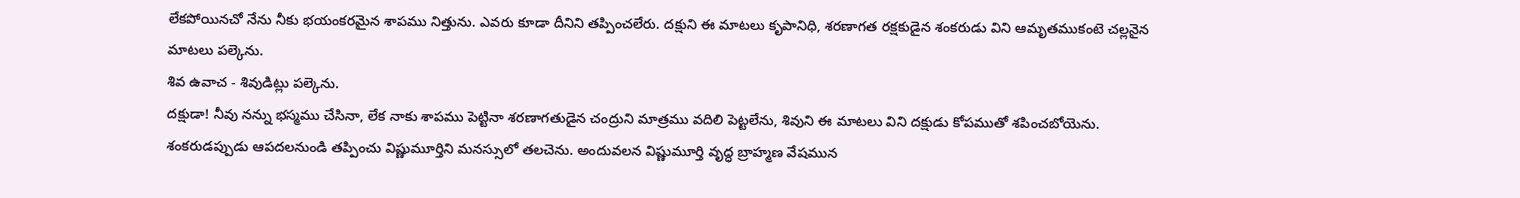లేకపోయినచో నేను నీకు భయంకరమైన శాపము నిత్తును. ఎవరు కూడా దీనిని తప్పించలేరు. దక్షుని ఈ మాటలు కృపానిధి, శరణాగత రక్షకుడైన శంకరుడు విని ఆమృతముకంటె చల్లనైన మాటలు పల్కెను.
శివ ఉవాచ - శివుడిట్లు పల్కెను.
దక్షుడా! నీవు నన్ను భస్మము చేసినా, లేక నాకు శాపము పెట్టినా శరణాగతుడైన చంద్రుని మాత్రము వదిలి పెట్టలేను, శివుని ఈ మాటలు విని దక్షుడు కోపముతో శపించబోయెను. శంకరుడప్పుడు ఆపదలనుండి తప్పించు విష్ణుమూర్తిని మనస్సులో తలచెను. అందువలన విష్ణుమూర్తి వృద్ధ బ్రాహ్మణ వేషమున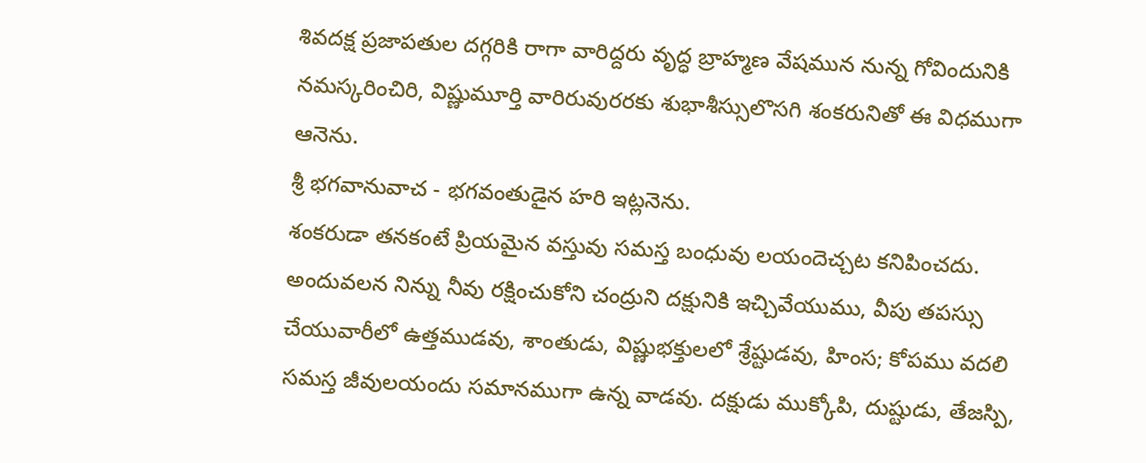శివదక్ష ప్రజాపతుల దగ్గరికి రాగా వారిద్దరు వృద్ధ బ్రాహ్మణ వేషమున నున్న గోవిందునికి నమస్కరించిరి, విష్ణుమూర్తి వారిరువురరకు శుభాశీస్సులొసగి శంకరునితో ఈ విధముగా ఆనెను.
శ్రీ భగవానువాచ - భగవంతుడైన హరి ఇట్లనెను.
శంకరుడా తనకంటే ప్రియమైన వస్తువు సమస్త బంధువు లయందెచ్చట కనిపించదు. అందువలన నిన్ను నీవు రక్షించుకోని చంద్రుని దక్షునికి ఇచ్చివేయుము, వీపు తపస్సు చేయువారీలో ఉత్తముడవు, శాంతుడు, విష్ణుభక్తులలో శ్రేష్టుడవు, హింస; కోపము వదలి సమస్త జీవులయందు సమానముగా ఉన్న వాడవు. దక్షుడు ముక్కోపి, దుష్టుడు, తేజస్పి,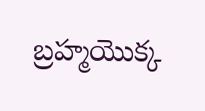బ్రహ్మయొక్క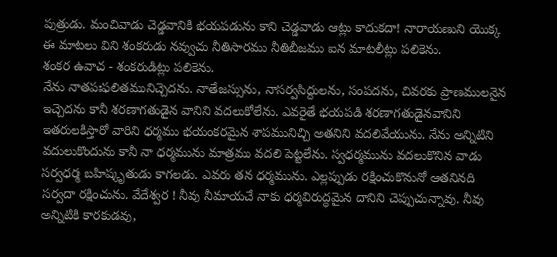పుత్రుడు. మంచివాడు చెడ్డవానికి భయపడును కాని చెడ్డవాడు ఆట్లు కాదుకదా! నారాయణుని యొక్క ఈ మాటలు విని శంకరుడు నవ్వుచు నీతిసారము నీతిబీజము ఐన మాటలీట్లు పలికెను.
శంకర ఉవాచ - శంకరుడిట్లు పలికెను.
నేను నాతపఃఫలితమునిచ్చెదను. నాతేజస్సును, నాసర్వసిద్దులను, సంపదను, చివరకు ప్రాణములనైన ఇచ్చెదను కానీ శరణాగతుడైన వానిని వదలుకోలేను. ఎవరైతే భయపడి శరణాగతుడైనవానిని ఇతరులకిస్తారో వారిని ధర్మము భయంకరమైన శాపమునిచ్చి అతనిని వదలివేయును. నేను అన్నిటిని వదులుకొందును కానీ నా ధర్మమును మాత్రము వదలి పెట్టలేను. స్వధర్మమును వదలుకొనిన వాడు సర్వధర్మ బహిష్కృతుడు కాగలడు. ఎవరు తన ధర్మమును. ఎల్లప్పుడు రక్షించుకొనునో ఆతనినది సర్వదా రక్షించును. వేదేశ్వర ! నీవు నీమాయచే నాకు ధర్మవిరుద్ధమైన దానిని చెప్పుచున్నావు. నీవు అన్నిటికి కారకుడవు,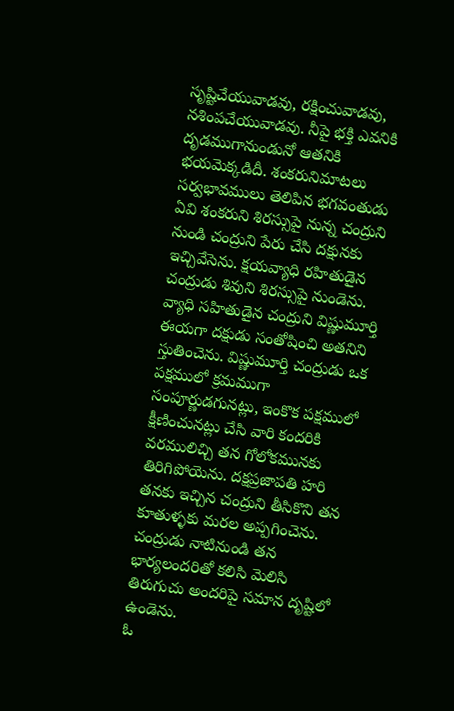సృష్టిచేయువాడవు, రక్షించువాడవు, నశింపచేయువాడవు. నీపై భక్తి ఎవనికి దృడముగానుండునో ఆతనికి భయమెక్కడిదీ. శంకరునిమాటలు సర్వభావములు తెలిపిన భగవంతుడు ఏవి శంకరుని శిరస్సుపై నున్న చంద్రుని నుండి చంద్రుని పేరు చేసి దక్షునకు ఇచ్చివేసెను. క్షయవ్యాధి రహితుడైన చంద్రుడు శివుని శిరస్సుపై నుండెను. వ్యాధి సహితుడైన చంద్రుని విష్ణుమూర్తి ఈయగా దక్షుడు సంతోషించి అతనిని స్తుతించెను. విష్ణుమూర్తి చంద్రుడు ఒక పక్షములో క్రమముగా సంపూర్ణుడగునట్లు, ఇంకొక పక్షములో క్షీణించునట్లు చేసి వారి కందరికి వరములిచ్చి తన గోలోకమునకు తిరిగిపోయెను. దక్షప్రజాపతి హరి తనకు ఇచ్చిన చంద్రుని తీసికొని తన కూతుళ్ళకు మరల అప్పగించెను. చంద్రుడు నాటినుండి తన భార్యలందరితో కలిసి మెలిసి తిరుగుచు అందరిపై సమాన దృష్టిలో ఉండెను.
ఓ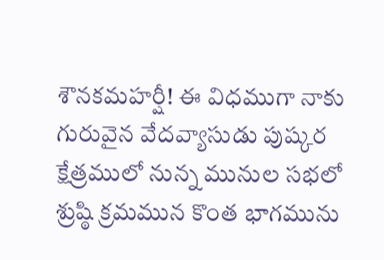శౌనకమహర్షీ! ఈ విధముగా నాకు గురువైన వేదవ్యాసుడు పుష్కర క్షేత్రములో నున్న మునుల సభలో శ్రుష్ఠి క్రమమున కొంత భాగమును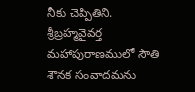నీకు చెప్పితిని.
శ్రీబ్రహ్మవైవర్త మహాపురాణములో సౌతి శౌనక సంవాదమను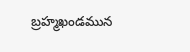బ్రహ్మఖండమున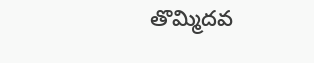తొమ్మిదవ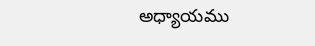అధ్యాయము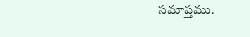సమాప్తము.